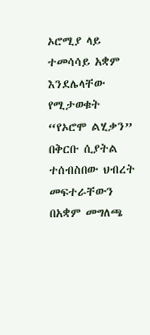ኦሮሚያ ላይ ተመሳሳይ አቋም እንደሌላቸው የሚታወቁት “የኦሮሞ ልሂቃን” በቅርቡ ሲያትል ተሰብስበው ህብረት መፍተራቸውን በአቋም መግለጫ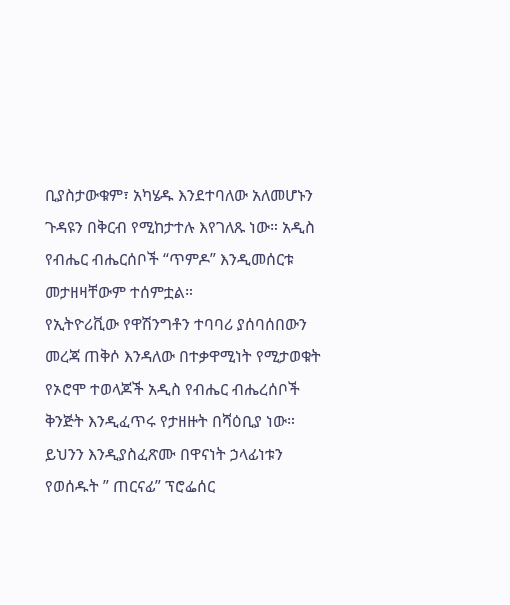ቢያስታውቁም፣ አካሄዱ እንደተባለው አለመሆኑን ጉዳዩን በቅርብ የሚከታተሉ እየገለጹ ነው። አዲስ የብሔር ብሔርሰቦች “ጥምዶ” እንዲመሰርቱ መታዘዛቸውም ተሰምቷል።
የኢትዮሪቪው የዋሽንግቶን ተባባሪ ያሰባሰበውን መረጃ ጠቅሶ እንዳለው በተቃዋሚነት የሚታወቁት የኦሮሞ ተወላጆች አዲስ የብሔር ብሔረሰቦች ቅንጅት እንዲፈጥሩ የታዘዙት በሻዕቢያ ነው። ይህንን እንዲያስፈጽሙ በዋናነት ኃላፊነቱን የወሰዱት ” ጠርናፊ” ፕሮፌሰር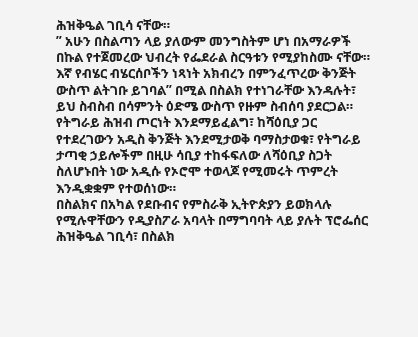ሕዝቅዔል ገቢሳ ናቸው።
” አሁን በስልጣን ላይ ያለውም መንግስትም ሆነ በአማራዎች በኩል የተጀመረው ህብረት የፌደራል ስርዓቱን የሚያከስሙ ናቸው። እኛ የብሄር ብሄርሰቦችን ነጻነት አክብረን በምንፈጥረው ቅንጅት ውስጥ ልትገቡ ይገባል” በሚል በስልክ የተነገራቸው እንዳሉት፣ ይህ ስብስብ በሳምንት ዕድሜ ውስጥ የዙም ስብሰባ ያደርጋል።
የትግራይ ሕዝብ ጦርነት እንደማይፈልግ፣ ከሻዕቢያ ጋር የተደረገውን አዲስ ቅንጅት እንደሚታወቅ ባማስታወቁ፣ የትግራይ ታጣቂ ኃይሎችም በዚሁ ሳቢያ ተከፋፍለው ለሻዕቢያ ስጋት ስለሆኑበት ነው አዲሱ የኦሮሞ ተወላጆ የሚመሩት ጥምረት እንዲቋቋም የተወሰነው።
በስልክና በአካል የደቡብና የምስራቅ ኢትዮጵያን ይወክላሉ የሚሉዋቸውን የዲያስፖራ አባላት በማግባባት ላይ ያሉት ፕሮፌሰር ሕዝቅዔል ገቢሳ፣ በስልክ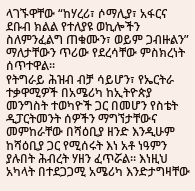ላገኙዋቸው “ከሃረሪ፣ ሶማሊያ፣ አፋርና ደቡብ ክልል የተለያዩ ወኪሎችን ስለምንፈልግ ጠቁሙን፣ ወይም ጋብዙልን” ማለታቸውን ጥሪው የደረሳቸው ምስክረነት ሰጥተዋል።
የትግራይ ሕዝብ ብቻ ሳይሆን፣ የኤርትራ ተቃዋሚዎች በአሜሪካ ከኢትዮጵያ መንግስት ተወካዮች ጋር በመሆን የስቴት ዲፓርትመንት ሰዎችን ማግኘታቸውና መምከራቸው በሻዕቢያ ዘንድ እንዲሁም ከሻዕቢያ ጋር የሚሰሩት እነ አቶ ነዓምን ያሉበት ሕብረት ሃዘን ፈጥሯል። እነዚህ አካላት በተደጋጋሚ አሜሪካ እንድታግዛቸው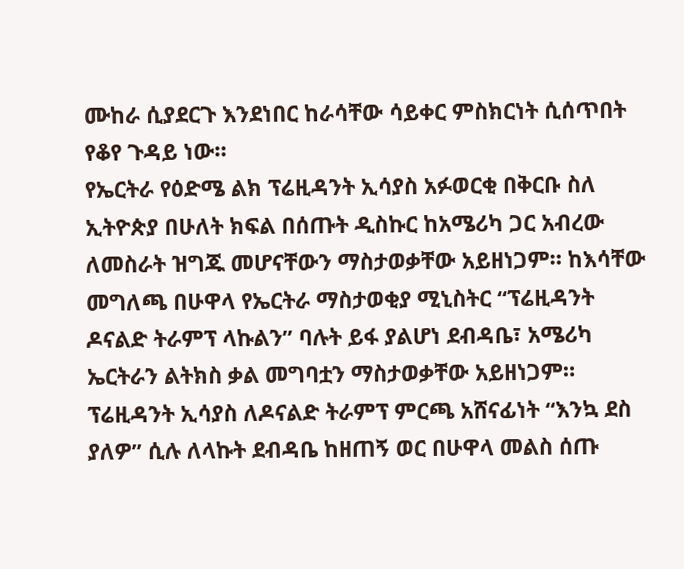ሙከራ ሲያደርጉ እንደነበር ከራሳቸው ሳይቀር ምስክርነት ሲሰጥበት የቆየ ጉዳይ ነው።
የኤርትራ የዕድሜ ልክ ፕሬዚዳንት ኢሳያስ አፉወርቂ በቅርቡ ስለ ኢትዮጵያ በሁለት ክፍል በሰጡት ዲስኩር ከአሜሪካ ጋር አብረው ለመስራት ዝግጁ መሆናቸውን ማስታወቃቸው አይዘነጋም። ከእሳቸው መግለጫ በሁዋላ የኤርትራ ማስታወቂያ ሚኒስትር “ፕሬዚዳንት ዶናልድ ትራምፕ ላኩልን” ባሉት ይፋ ያልሆነ ደብዳቤ፣ አሜሪካ ኤርትራን ልትክስ ቃል መግባቷን ማስታወቃቸው አይዘነጋም።
ፕሬዚዳንት ኢሳያስ ለዶናልድ ትራምፕ ምርጫ አሸናፊነት “እንኳ ደስ ያለዎ” ሲሉ ለላኩት ደብዳቤ ከዘጠኝ ወር በሁዋላ መልስ ሰጡ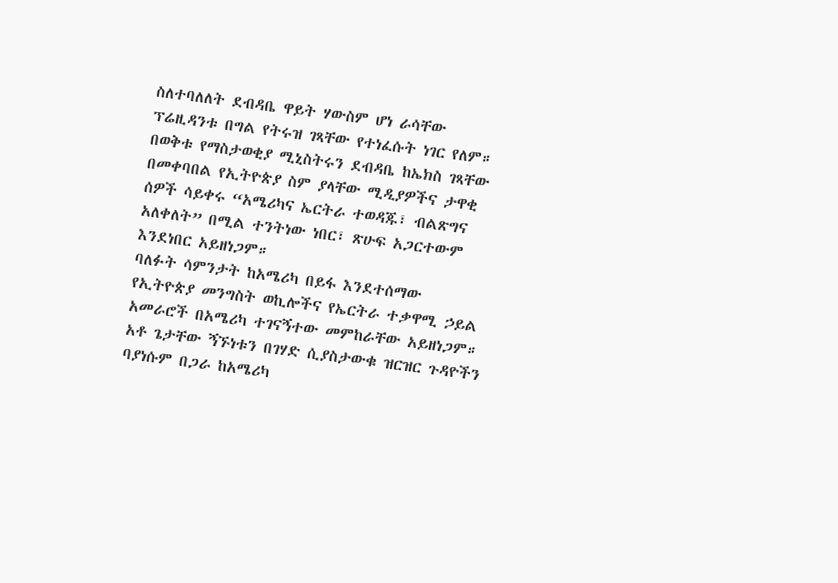ስለተባለለት ደብዳቤ ዋይት ሃውስም ሆነ ራሳቸው ፕሬዚዳንቱ በግል የትሩዝ ገጻቸው የተነፈሱት ነገር የለም።
በወቅቱ የማስታወቂያ ሚኒስትሩን ደብዳቤ ከኤክስ ገጻቸው በመቀባበል የኢትዮጵያ ስም ያላቸው ሚዲያዎችና ታዋቂ ሰዎች ሳይቀሩ “አሜሪካና ኤርትራ ተወዳጁ፣ ብልጽግና አለቀለት” በሚል ተንትነው ነበር፣ ጽሁፍ አጋርተውም እንደነበር አይዘነጋም።
ባለፉት ሳምንታት ከአሜሪካ በይፋ እንደተሰማው የኢትዮጵያ መንግስት ወኪሎችና የኤርትራ ተቃዋሚ ኃይል አመራሮች በአሜሪካ ተገናኝተው መምከራቸው አይዘነጋም። አቶ ጌታቸው ኝኙነቱን በገሃድ ሲያስታውቁ ዝርዝር ጉዳዮችን ባያነሱም በጋራ ከአሜሪካ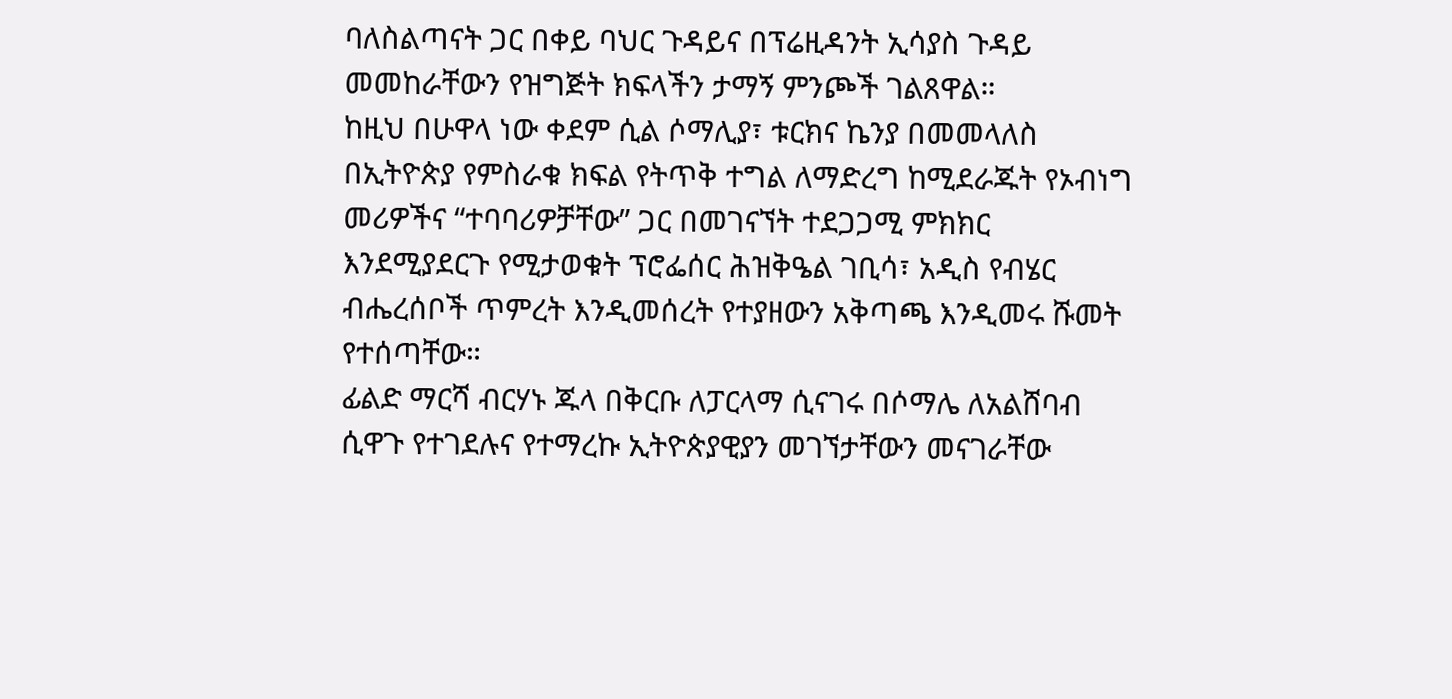ባለስልጣናት ጋር በቀይ ባህር ጉዳይና በፕሬዚዳንት ኢሳያስ ጉዳይ መመከራቸውን የዝግጅት ክፍላችን ታማኝ ምንጮች ገልጸዋል።
ከዚህ በሁዋላ ነው ቀደም ሲል ሶማሊያ፣ ቱርክና ኬንያ በመመላለስ በኢትዮጵያ የምስራቁ ክፍል የትጥቅ ተግል ለማድረግ ከሚደራጁት የኦብነግ መሪዎችና “ተባባሪዎቻቸው” ጋር በመገናኘት ተደጋጋሚ ምክክር እንደሚያደርጉ የሚታወቁት ፕሮፌሰር ሕዝቅዔል ገቢሳ፣ አዲስ የብሄር ብሔረሰቦች ጥምረት እንዲመሰረት የተያዘውን አቅጣጫ እንዲመሩ ሹመት የተሰጣቸው።
ፊልድ ማርሻ ብርሃኑ ጁላ በቅርቡ ለፓርላማ ሲናገሩ በሶማሌ ለአልሸባብ ሲዋጉ የተገደሉና የተማረኩ ኢትዮጵያዊያን መገኘታቸውን መናገራቸው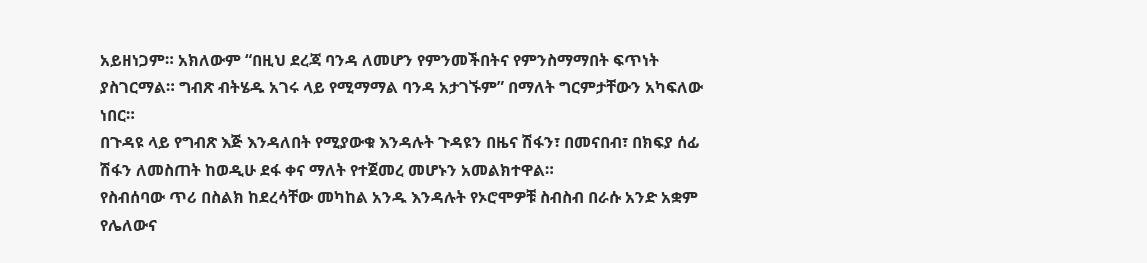አይዘነጋም። አክለውም “በዚህ ደረጃ ባንዳ ለመሆን የምንመችበትና የምንስማማበት ፍጥነት ያስገርማል። ግብጽ ብትሄዱ አገሩ ላይ የሚማማል ባንዳ አታገኙም” በማለት ግርምታቸውን አካፍለው ነበር።
በጉዳዩ ላይ የግብጽ እጅ እንዳለበት የሚያውቁ እንዳሉት ጉዳዩን በዜና ሽፋን፣ በመናበብ፣ በክፍያ ሰፊ ሽፋን ለመስጠት ከወዲሁ ደፋ ቀና ማለት የተጀመረ መሆኑን አመልክተዋል።
የስብሰባው ጥሪ በስልክ ከደረሳቸው መካከል አንዱ እንዳሉት የኦሮሞዎቹ ስብስብ በራሱ አንድ አቋም የሌለውና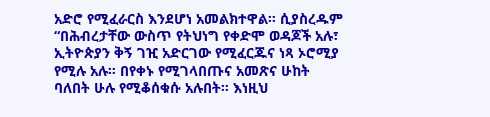አድሮ የሚፈራርስ እንደሆነ አመልክተዋል። ሲያስረዱም “በሕብረታቸው ውስጥ የትህነግ የቀድሞ ወዳጆች አሉ፣ ኢትዮጵያን ቅኝ ገዢ አድርገው የሚፈርጁና ነጻ ኦሮሚያ የሚሉ አሉ። በየቀኑ የሚገላበጡና አመጽና ሁከት ባለበት ሁሉ የሚቆሰቁሱ አሉበት። እነዚህ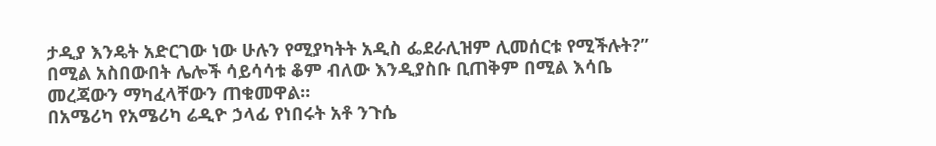ታዲያ እንዴት አድርገው ነው ሁሉን የሚያካትት አዲስ ፌደራሊዝም ሊመሰርቱ የሚችሉት?” በሚል አስበውበት ሌሎች ሳይሳሳቱ ቆም ብለው እንዲያስቡ ቢጠቅም በሚል እሳቤ መረጃውን ማካፈላቸውን ጠቁመዋል።
በአሜሪካ የአሜሪካ ሬዲዮ ኃላፊ የነበሩት አቶ ንጉሴ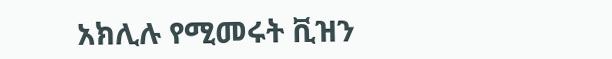አክሊሉ የሚመሩት ቪዝን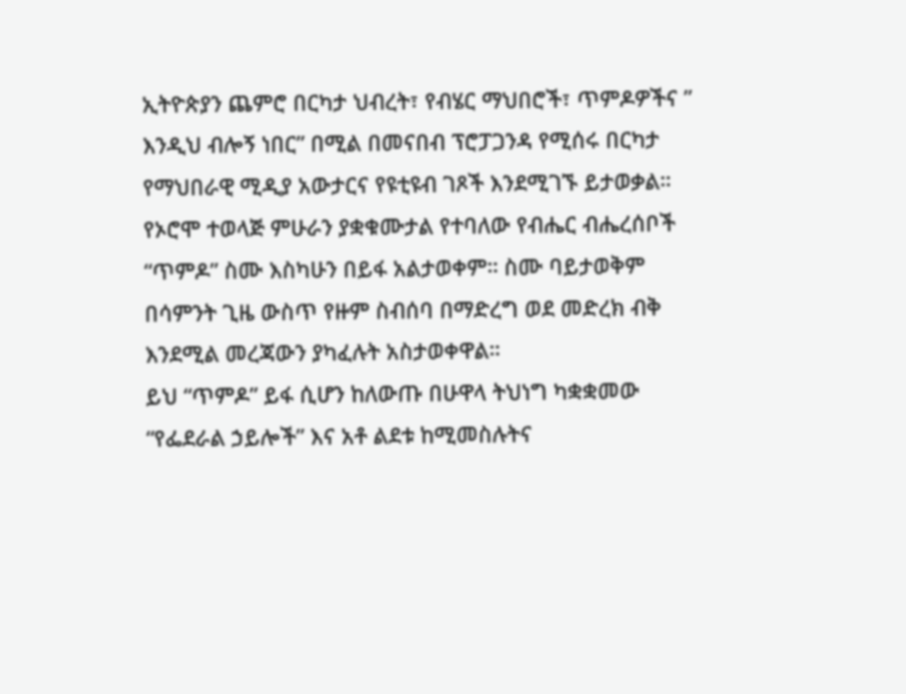ኢትዮጵያን ጨምሮ በርካታ ህብረት፣ የብሄር ማህበሮች፣ ጥምዶዎችና ” እንዲህ ብሎኝ ነበር” በሚል በመናበብ ፕሮፓጋንዳ የሚሰሩ በርካታ የማህበራዊ ሚዲያ አውታርና የዩቲዩብ ገጾች እንደሚገኙ ይታወቃል።
የኦሮሞ ተወላጅ ምሁራን ያቋቁሙታል የተባለው የብሔር ብሔረሰቦች “ጥምዶ” ስሙ እስካሁን በይፋ አልታወቀም። ስሙ ባይታወቅም በሳምንት ጊዜ ውስጥ የዙም ስብሰባ በማድረግ ወደ መድረክ ብቅ እንደሚል መረጃውን ያካፈሉት አስታወቀዋል።
ይህ “ጥምዶ” ይፋ ሲሆን ከለውጡ በሁዋላ ትህነግ ካቋቋመው “የፌደራል ኃይሎች” እና አቶ ልደቱ ከሚመስሉትና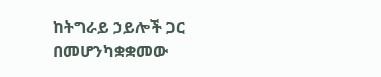ከትግራይ ኃይሎች ጋር በመሆንካቋቋመው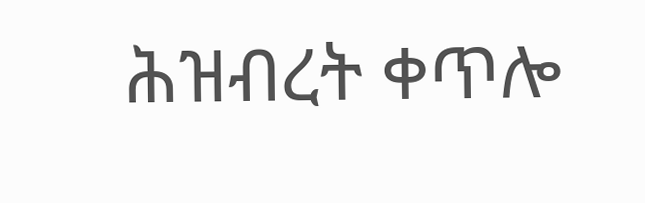ሕዝብረት ቀጥሎ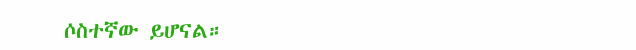ሶስተኛው ይሆናል።